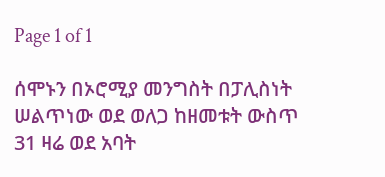Page 1 of 1

ሰሞኑን በኦሮሚያ መንግስት በፓሊስነት ሠልጥነው ወደ ወለጋ ከዘመቱት ውስጥ 31 ዛሬ ወደ አባት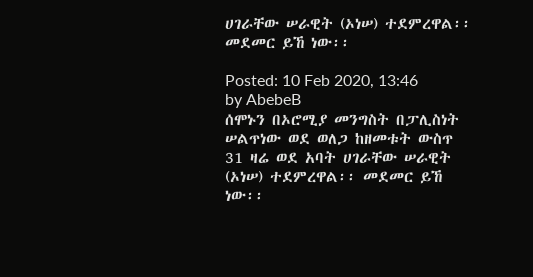ሀገራቸው ሠራዊት (ኦነሠ) ተደምረዋል፡፡ መደመር ይኸ ነው፡፡

Posted: 10 Feb 2020, 13:46
by AbebeB
ሰሞኑን በኦሮሚያ መንግስት በፓሊስነት ሠልጥነው ወደ ወለጋ ከዘመቱት ውስጥ 31 ዛሬ ወደ አባት ሀገራቸው ሠራዊት (ኦነሠ) ተደምረዋል፡፡ መደመር ይኸ ነው፡፡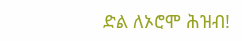ድል ለኦሮሞ ሕዝብ!